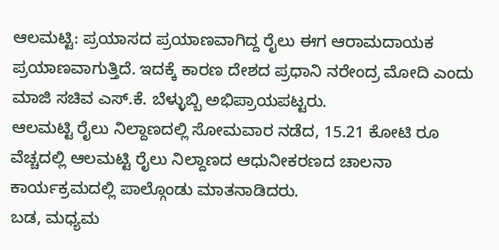ಆಲಮಟ್ಟಿ: ಪ್ರಯಾಸದ ಪ್ರಯಾಣವಾಗಿದ್ದ ರೈಲು ಈಗ ಆರಾಮದಾಯಕ ಪ್ರಯಾಣವಾಗುತ್ತಿದೆ. ಇದಕ್ಕೆ ಕಾರಣ ದೇಶದ ಪ್ರಧಾನಿ ನರೇಂದ್ರ ಮೋದಿ ಎಂದು ಮಾಜಿ ಸಚಿವ ಎಸ್.ಕೆ. ಬೆಳ್ಳುಬ್ಬಿ ಅಭಿಪ್ರಾಯಪಟ್ಟರು.
ಆಲಮಟ್ಟಿ ರೈಲು ನಿಲ್ದಾಣದಲ್ಲಿ ಸೋಮವಾರ ನಡೆದ, 15.21 ಕೋಟಿ ರೂ ವೆಚ್ಚದಲ್ಲಿ ಆಲಮಟ್ಟಿ ರೈಲು ನಿಲ್ದಾಣದ ಆಧುನೀಕರಣದ ಚಾಲನಾ ಕಾರ್ಯಕ್ರಮದಲ್ಲಿ ಪಾಲ್ಗೊಂಡು ಮಾತನಾಡಿದರು.
ಬಡ, ಮಧ್ಯಮ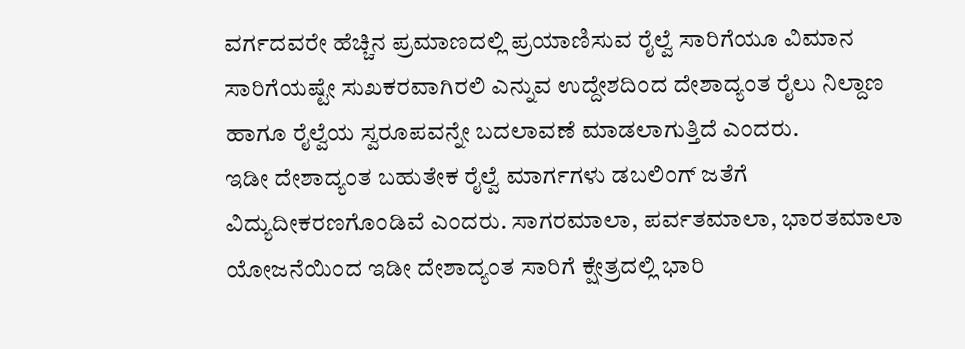ವರ್ಗದವರೇ ಹೆಚ್ಚಿನ ಪ್ರಮಾಣದಲ್ಲಿ ಪ್ರಯಾಣಿಸುವ ರೈಲ್ವೆ ಸಾರಿಗೆಯೂ ವಿಮಾನ ಸಾರಿಗೆಯಷ್ಟೇ ಸುಖಕರವಾಗಿರಲಿ ಎನ್ನುವ ಉದ್ದೇಶದಿಂದ ದೇಶಾದ್ಯಂತ ರೈಲು ನಿಲ್ದಾಣ ಹಾಗೂ ರೈಲ್ವೆಯ ಸ್ವರೂಪವನ್ನೇ ಬದಲಾವಣೆ ಮಾಡಲಾಗುತ್ತಿದೆ ಎಂದರು.
ಇಡೀ ದೇಶಾದ್ಯಂತ ಬಹುತೇಕ ರೈಲ್ವೆ ಮಾರ್ಗಗಳು ಡಬಲಿಂಗ್ ಜತೆಗೆ ವಿದ್ಯುದೀಕರಣಗೊಂಡಿವೆ ಎಂದರು. ಸಾಗರಮಾಲಾ, ಪರ್ವತಮಾಲಾ, ಭಾರತಮಾಲಾ ಯೋಜನೆಯಿಂದ ಇಡೀ ದೇಶಾದ್ಯಂತ ಸಾರಿಗೆ ಕ್ಷೇತ್ರದಲ್ಲಿ ಭಾರಿ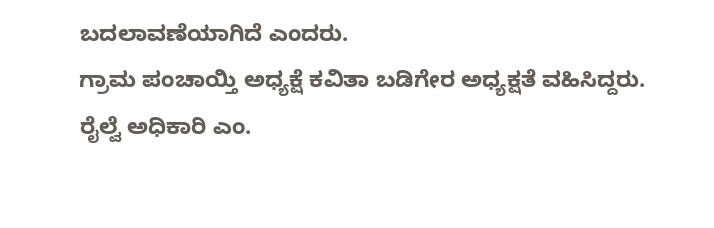ಬದಲಾವಣೆಯಾಗಿದೆ ಎಂದರು.
ಗ್ರಾಮ ಪಂಚಾಯ್ತಿ ಅಧ್ಯಕ್ಷೆ ಕವಿತಾ ಬಡಿಗೇರ ಅಧ್ಯಕ್ಷತೆ ವಹಿಸಿದ್ದರು.
ರೈಲ್ವೆ ಅಧಿಕಾರಿ ಎಂ.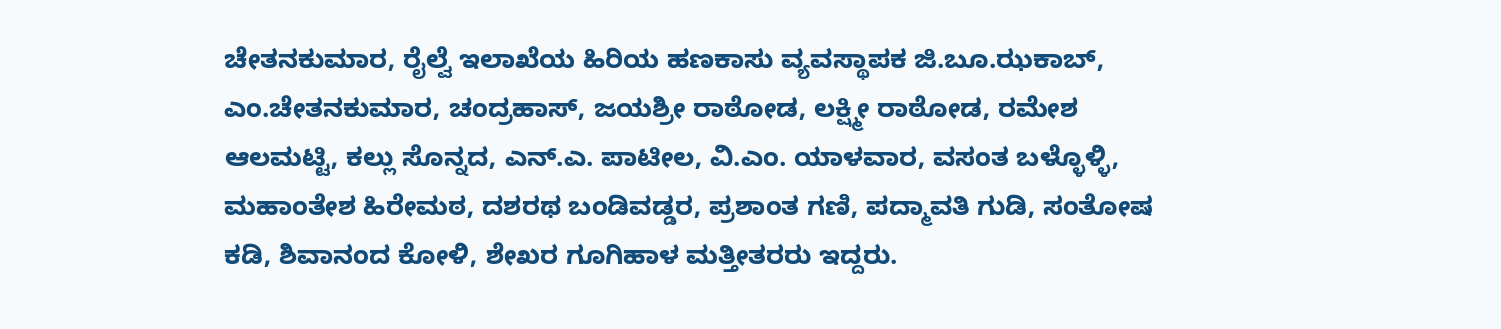ಚೇತನಕುಮಾರ, ರೈಲ್ವೆ ಇಲಾಖೆಯ ಹಿರಿಯ ಹಣಕಾಸು ವ್ಯವಸ್ಥಾಪಕ ಜಿ.ಬೂ.ಝಕಾಬ್, ಎಂ.ಚೇತನಕುಮಾರ, ಚಂದ್ರಹಾಸ್, ಜಯಶ್ರೀ ರಾಠೋಡ, ಲಕ್ಷ್ಮೀ ರಾಠೋಡ, ರಮೇಶ ಆಲಮಟ್ಟಿ, ಕಲ್ಲು ಸೊನ್ನದ, ಎನ್.ಎ. ಪಾಟೀಲ, ವಿ.ಎಂ. ಯಾಳವಾರ, ವಸಂತ ಬಳ್ಳೊಳ್ಳಿ, ಮಹಾಂತೇಶ ಹಿರೇಮಠ, ದಶರಥ ಬಂಡಿವಡ್ಡರ, ಪ್ರಶಾಂತ ಗಣಿ, ಪದ್ಮಾವತಿ ಗುಡಿ, ಸಂತೋಷ ಕಡಿ, ಶಿವಾನಂದ ಕೋಳಿ, ಶೇಖರ ಗೂಗಿಹಾಳ ಮತ್ತೀತರರು ಇದ್ದರು.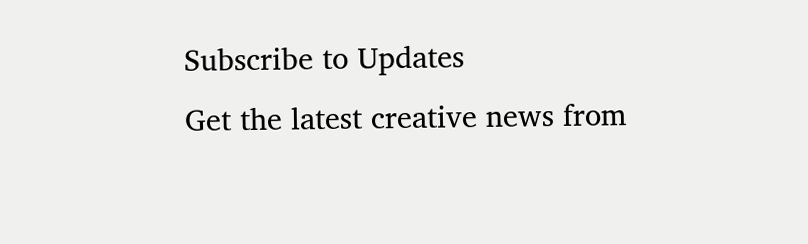Subscribe to Updates
Get the latest creative news from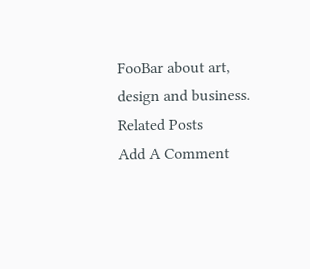FooBar about art, design and business.
Related Posts
Add A Comment